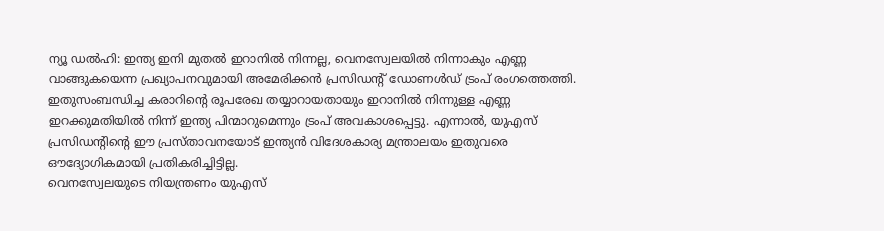ന്യൂ ഡൽഹി: ഇന്ത്യ ഇനി മുതൽ ഇറാനിൽ നിന്നല്ല, വെനസ്വേലയിൽ നിന്നാകും എണ്ണ വാങ്ങുകയെന്ന പ്രഖ്യാപനവുമായി അമേരിക്കൻ പ്രസിഡന്റ് ഡോണൾഡ് ട്രംപ് രംഗത്തെത്തി. ഇതുസംബന്ധിച്ച കരാറിന്റെ രൂപരേഖ തയ്യാറായതായും ഇറാനിൽ നിന്നുള്ള എണ്ണ ഇറക്കുമതിയിൽ നിന്ന് ഇന്ത്യ പിന്മാറുമെന്നും ട്രംപ് അവകാശപ്പെട്ടു. എന്നാൽ, യുഎസ് പ്രസിഡന്റിന്റെ ഈ പ്രസ്താവനയോട് ഇന്ത്യൻ വിദേശകാര്യ മന്ത്രാലയം ഇതുവരെ ഔദ്യോഗികമായി പ്രതികരിച്ചിട്ടില്ല.
വെനസ്വേലയുടെ നിയന്ത്രണം യുഎസ്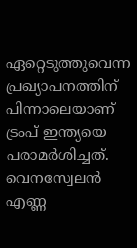ഏറ്റെടുത്തുവെന്ന പ്രഖ്യാപനത്തിന് പിന്നാലെയാണ് ട്രംപ് ഇന്ത്യയെ പരാമർശിച്ചത്. വെനസ്വേലൻ എണ്ണ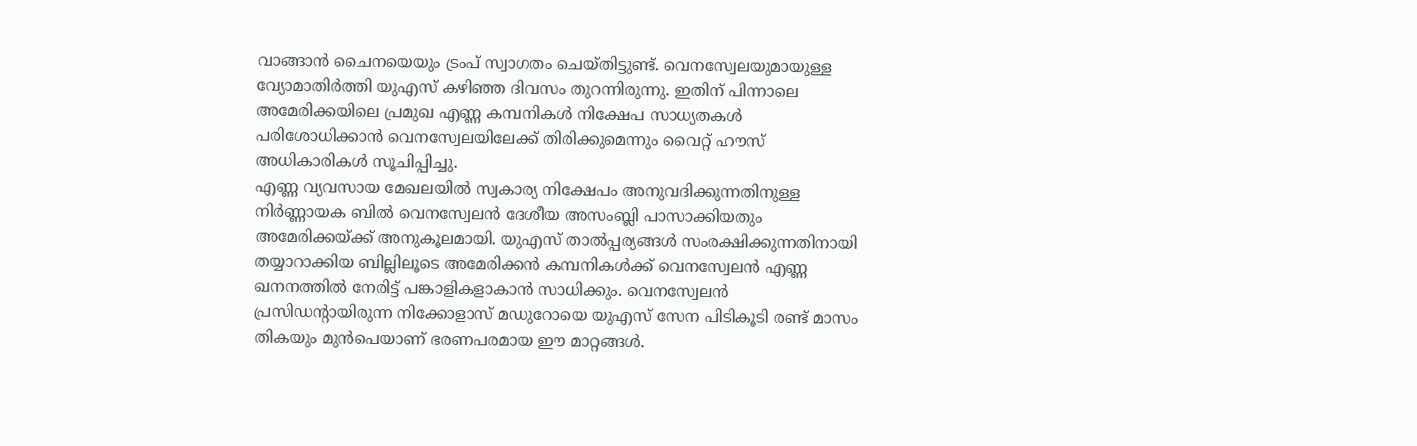വാങ്ങാൻ ചൈനയെയും ട്രംപ് സ്വാഗതം ചെയ്തിട്ടുണ്ട്. വെനസ്വേലയുമായുള്ള വ്യോമാതിർത്തി യുഎസ് കഴിഞ്ഞ ദിവസം തുറന്നിരുന്നു. ഇതിന് പിന്നാലെ അമേരിക്കയിലെ പ്രമുഖ എണ്ണ കമ്പനികൾ നിക്ഷേപ സാധ്യതകൾ പരിശോധിക്കാൻ വെനസ്വേലയിലേക്ക് തിരിക്കുമെന്നും വൈറ്റ് ഹൗസ് അധികാരികൾ സൂചിപ്പിച്ചു.
എണ്ണ വ്യവസായ മേഖലയിൽ സ്വകാര്യ നിക്ഷേപം അനുവദിക്കുന്നതിനുള്ള നിർണ്ണായക ബിൽ വെനസ്വേലൻ ദേശീയ അസംബ്ലി പാസാക്കിയതും അമേരിക്കയ്ക്ക് അനുകൂലമായി. യുഎസ് താൽപ്പര്യങ്ങൾ സംരക്ഷിക്കുന്നതിനായി തയ്യാറാക്കിയ ബില്ലിലൂടെ അമേരിക്കൻ കമ്പനികൾക്ക് വെനസ്വേലൻ എണ്ണ ഖനനത്തിൽ നേരിട്ട് പങ്കാളികളാകാൻ സാധിക്കും. വെനസ്വേലൻ പ്രസിഡന്റായിരുന്ന നിക്കോളാസ് മഡുറോയെ യുഎസ് സേന പിടികൂടി രണ്ട് മാസം തികയും മുൻപെയാണ് ഭരണപരമായ ഈ മാറ്റങ്ങൾ.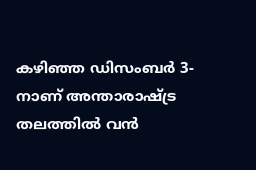കഴിഞ്ഞ ഡിസംബർ 3-നാണ് അന്താരാഷ്ട്ര തലത്തിൽ വൻ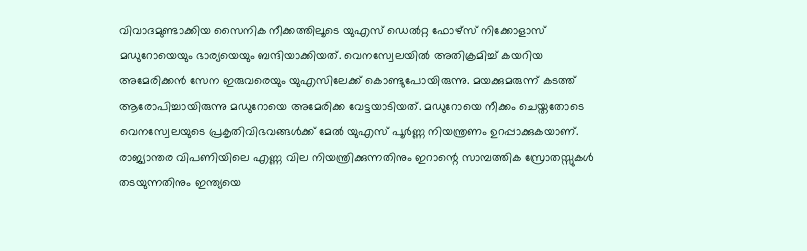വിവാദമുണ്ടാക്കിയ സൈനിക നീക്കത്തിലൂടെ യുഎസ് ഡെൽറ്റ ഫോഴ്സ് നിക്കോളാസ് മഡുറോയെയും ഭാര്യയെയും ബന്ദിയാക്കിയത്. വെനസ്വേലയിൽ അതിക്രമിച്ച് കയറിയ അമേരിക്കൻ സേന ഇരുവരെയും യുഎസിലേക്ക് കൊണ്ടുപോയിരുന്നു. മയക്കുമരുന്ന് കടത്ത് ആരോപിച്ചായിരുന്നു മഡുറോയെ അമേരിക്ക വേട്ടയാടിയത്. മഡുറോയെ നീക്കം ചെയ്തതോടെ വെനസ്വേലയുടെ പ്രകൃതിവിഭവങ്ങൾക്ക് മേൽ യുഎസ് പൂർണ്ണ നിയന്ത്രണം ഉറപ്പാക്കുകയാണ്.
രാജ്യാന്തര വിപണിയിലെ എണ്ണ വില നിയന്ത്രിക്കുന്നതിനും ഇറാന്റെ സാമ്പത്തിക സ്രോതസ്സുകൾ തടയുന്നതിനും ഇന്ത്യയെ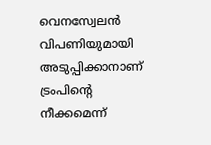വെനസ്വേലൻ വിപണിയുമായി അടുപ്പിക്കാനാണ് ട്രംപിന്റെ നീക്കമെന്ന്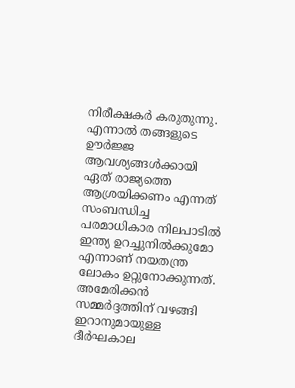നിരീക്ഷകർ കരുതുന്നു. എന്നാൽ തങ്ങളുടെ ഊർജ്ജ ആവശ്യങ്ങൾക്കായി ഏത് രാജ്യത്തെ ആശ്രയിക്കണം എന്നത് സംബന്ധിച്ച പരമാധികാര നിലപാടിൽ ഇന്ത്യ ഉറച്ചുനിൽക്കുമോ എന്നാണ് നയതന്ത്ര ലോകം ഉറ്റുനോക്കുന്നത്. അമേരിക്കൻ സമ്മർദ്ദത്തിന് വഴങ്ങി ഇറാനുമായുള്ള ദീർഘകാല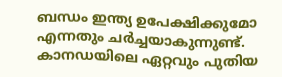ബന്ധം ഇന്ത്യ ഉപേക്ഷിക്കുമോ എന്നതും ചർച്ചയാകുന്നുണ്ട്.
കാനഡയിലെ ഏറ്റവും പുതിയ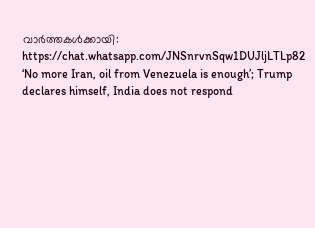വാർത്തകൾക്കായി: https://chat.whatsapp.com/JNSnrvnSqw1DUJljLTLp82
‘No more Iran, oil from Venezuela is enough’; Trump declares himself, India does not respond